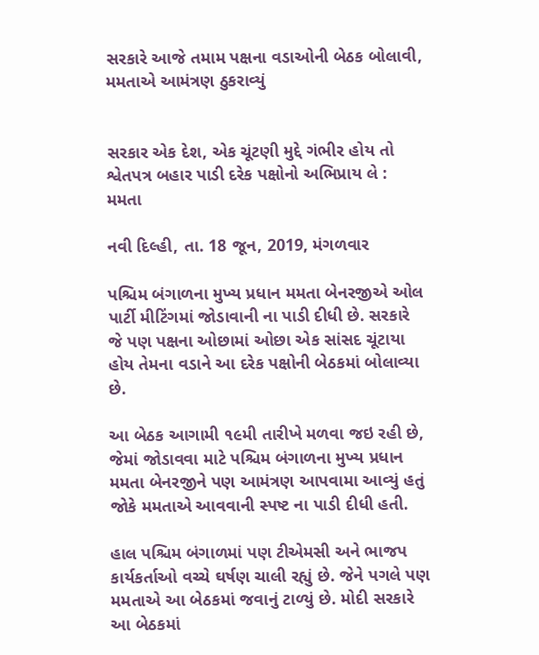સરકારે આજે તમામ પક્ષના વડાઓની બેઠક બોલાવી, મમતાએ આમંત્રણ ઠુકરાવ્યું


સરકાર એક દેશ, એક ચૂંટણી મુદ્દે ગંભીર હોય તો શ્વેતપત્ર બહાર પાડી દરેક પક્ષોનો અભિપ્રાય લે : મમતા

નવી દિલ્હી, તા. 18 જૂન, 2019, મંગળવાર

પશ્ચિમ બંગાળના મુખ્ય પ્રધાન મમતા બેનરજીએ ઓલ પાર્ટી મીટિંગમાં જોડાવાની ના પાડી દીધી છે. સરકારે જે પણ પક્ષના ઓછામાં ઓછા એક સાંસદ ચૂંટાયા હોય તેમના વડાને આ દરેક પક્ષોની બેઠકમાં બોલાવ્યા છે.

આ બેઠક આગામી ૧૯મી તારીખે મળવા જઇ રહી છે, જેમાં જોડાવવા માટે પશ્ચિમ બંગાળના મુખ્ય પ્રધાન મમતા બેનરજીને પણ આમંત્રણ આપવામા આવ્યું હતું જોકે મમતાએ આવવાની સ્પષ્ટ ના પાડી દીધી હતી.

હાલ પશ્ચિમ બંગાળમાં પણ ટીએમસી અને ભાજપ કાર્યકર્તાઓ વચ્ચે ઘર્ષણ ચાલી રહ્યું છે. જેને પગલે પણ મમતાએ આ બેઠકમાં જવાનું ટાળ્યું છે. મોદી સરકારે આ બેઠકમાં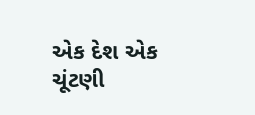એક દેશ એક ચૂંટણી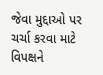જેવા મુદ્દાઓ પર ચર્ચા કરવા માટે વિપક્ષને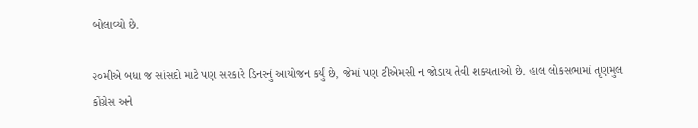બોલાવ્યો છે.

૨૦મીએ બધા જ સાંસદો માટે પણ સરકારે ડિનરનું આયોજન કર્યું છે, જેમાં પણ ટીએમસી ન જોડાય તેવી શક્યતાઓ છે. હાલ લોકસભામાં તૃણમુલ કોંગ્રેસ અને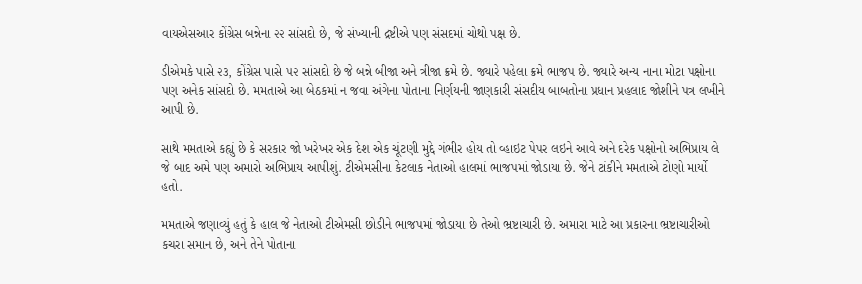વાયએસઆર કોંગ્રેસ બન્નેના ૨૨ સાંસદો છે, જે સંખ્યાની દ્રષ્ટીએ પણ સંસદમાં ચોથો પક્ષ છે.

ડીએમકે પાસે ૨૩, કોંગ્રેસ પાસે ૫૨ સાંસદો છે જે બન્ને બીજા અને ત્રીજા ક્રમે છે. જ્યારે પહેલા ક્રમે ભાજપ છે. જ્યારે અન્ય નાના મોટા પક્ષોના પણ અનેક સાંસદો છે. મમતાએ આ બેઠકમાં ન જવા અંગેના પોતાના નિર્ણયની જાણકારી સંસદીય બાબતોના પ્રધાન પ્રહલાદ જોશીને પત્ર લખીને આપી છે.

સાથે મમતાએ કહ્યું છે કે સરકાર જો ખરેખર એક દેશ એક ચૂંટણી મુદ્દે ગંભીર હોય તો વ્હાઇટ પેપર લઇને આવે અને દરેક પક્ષોનો અભિપ્રાય લે જે બાદ અમે પણ અમારો અભિપ્રાય આપીશું. ટીએમસીના કેટલાક નેતાઓ હાલમાં ભાજપમાં જોડાયા છે. જેને ટાંકીને મમતાએ ટોણો માર્યો હતો.

મમતાએ જણાવ્યું હતું કે હાલ જે નેતાઓ ટીએમસી છોડીને ભાજપમાં જોડાયા છે તેઓ ભ્રષ્ટાચારી છે. અમારા માટે આ પ્રકારના ભ્રષ્ટાચારીઓ કચરા સમાન છે, અને તેને પોતાના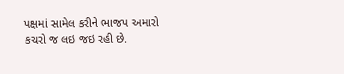પક્ષમાં સામેલ કરીને ભાજપ અમારો કચરો જ લઇ જઇ રહી છે.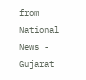from National News - Gujarat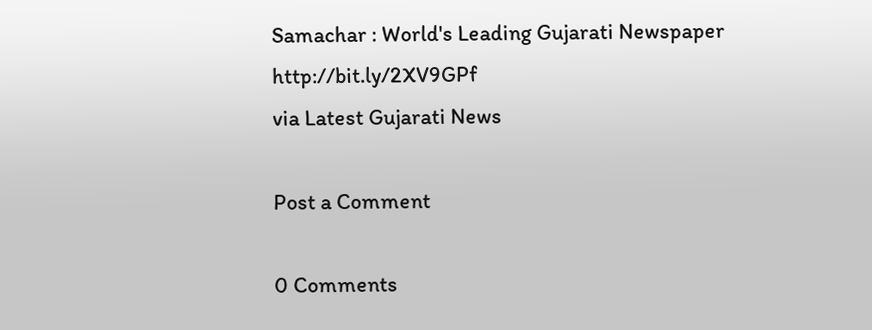Samachar : World's Leading Gujarati Newspaper http://bit.ly/2XV9GPf
via Latest Gujarati News

Post a Comment

0 Comments